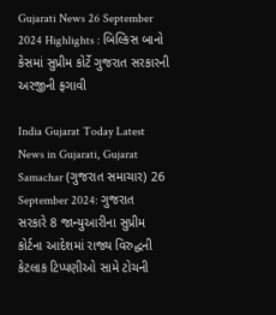Gujarati News 26 September 2024 Highlights : બિલ્કિસ બાનો કેસમાં સુપ્રીમ કોર્ટે ગુજરાત સરકારની અરજીની ફગાવી

India Gujarat Today Latest News in Gujarati, Gujarat Samachar (ગુજરાત સમાચાર) 26 September 2024: ગુજરાત સરકારે 8 જાન્યુઆરીના સુપ્રીમ કોર્ટના આદેશમાં રાજ્ય વિરુદ્ધની કેટલાક ટિપ્પણીઓ સામે ટોચની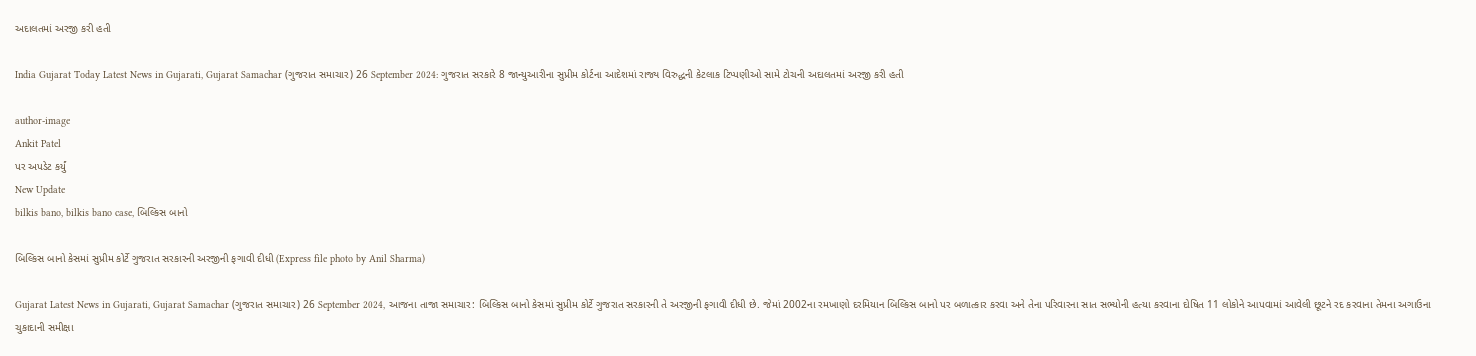અદાલતમાં અરજી કરી હતી

India Gujarat Today Latest News in Gujarati, Gujarat Samachar (ગુજરાત સમાચાર) 26 September 2024: ગુજરાત સરકારે 8 જાન્યુઆરીના સુપ્રીમ કોર્ટના આદેશમાં રાજ્ય વિરુદ્ધની કેટલાક ટિપ્પણીઓ સામે ટોચની અદાલતમાં અરજી કરી હતી

author-image
Ankit Patel
પર અપડેટ કર્યું
New Update
bilkis bano, bilkis bano case, બિલ્કિસ બાનો

બિલ્કિસ બાનો કેસમાં સુપ્રીમ કોર્ટે ગુજરાત સરકારની અરજીની ફગાવી દીધી (Express file photo by Anil Sharma)

Gujarat Latest News in Gujarati, Gujarat Samachar (ગુજરાત સમાચાર) 26 September 2024, આજના તાજા સમાચાર: બિલ્કિસ બાનો કેસમાં સુપ્રીમ કોર્ટે ગુજરાત સરકારની તે અરજીની ફગાવી દીધી છે. જેમાં 2002ના રમખાણો દરમિયાન બિલ્કિસ બાનો પર બળાત્કાર કરવા અને તેના પરિવારના સાત સભ્યોની હત્યા કરવાના દોષિત 11 લોકોને આપવામાં આવેલી છૂટને રદ કરવાના તેમના અગાઉના ચુકાદાની સમીક્ષા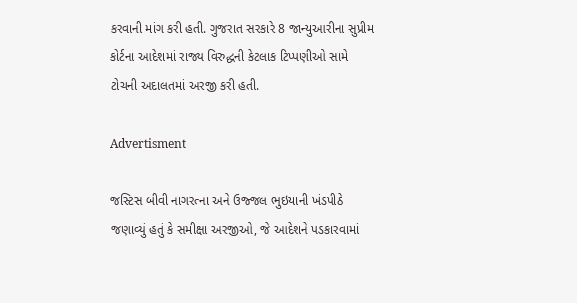કરવાની માંગ કરી હતી. ગુજરાત સરકારે 8 જાન્યુઆરીના સુપ્રીમ કોર્ટના આદેશમાં રાજ્ય વિરુદ્ધની કેટલાક ટિપ્પણીઓ સામે ટોચની અદાલતમાં અરજી કરી હતી.

Advertisment

જસ્ટિસ બીવી નાગરત્ના અને ઉજ્જલ ભુઇયાની ખંડપીઠે જણાવ્યું હતું કે સમીક્ષા અરજીઓ, જે આદેશને પડકારવામાં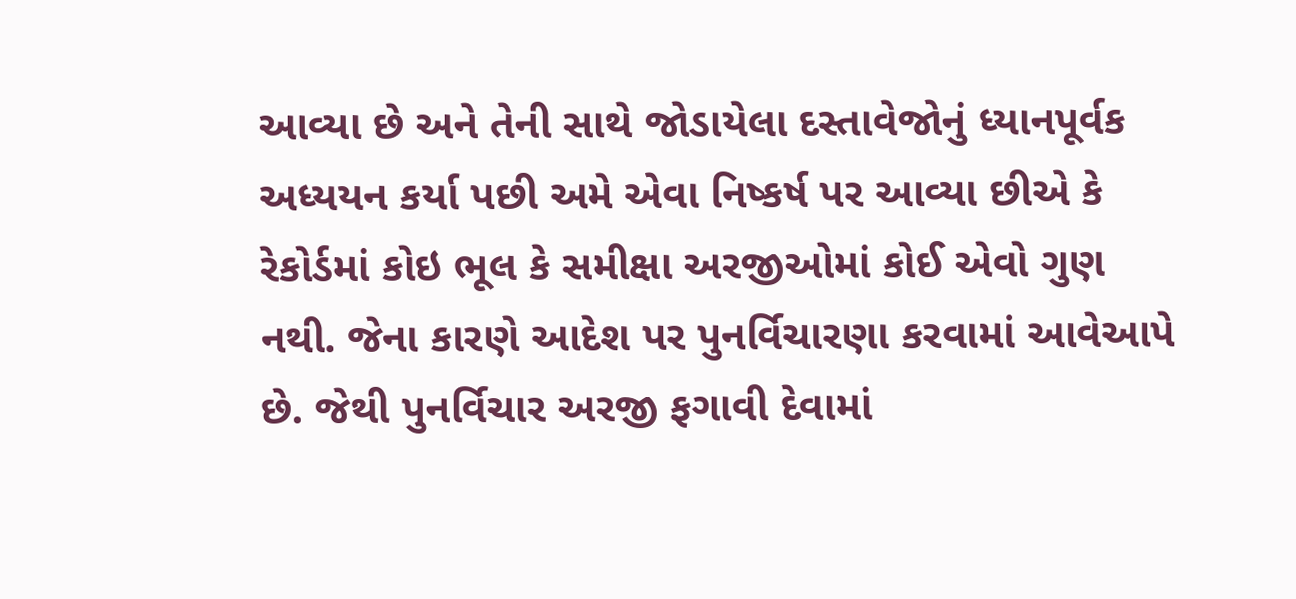આવ્યા છે અને તેની સાથે જોડાયેલા દસ્તાવેજોનું ધ્યાનપૂર્વક અધ્યયન કર્યા પછી અમે એવા નિષ્કર્ષ પર આવ્યા છીએ કે રેકોર્ડમાં કોઇ ભૂલ કે સમીક્ષા અરજીઓમાં કોઈ એવો ગુણ નથી. જેના કારણે આદેશ પર પુનર્વિચારણા કરવામાં આવેઆપે છે. જેથી પુનર્વિચાર અરજી ફગાવી દેવામાં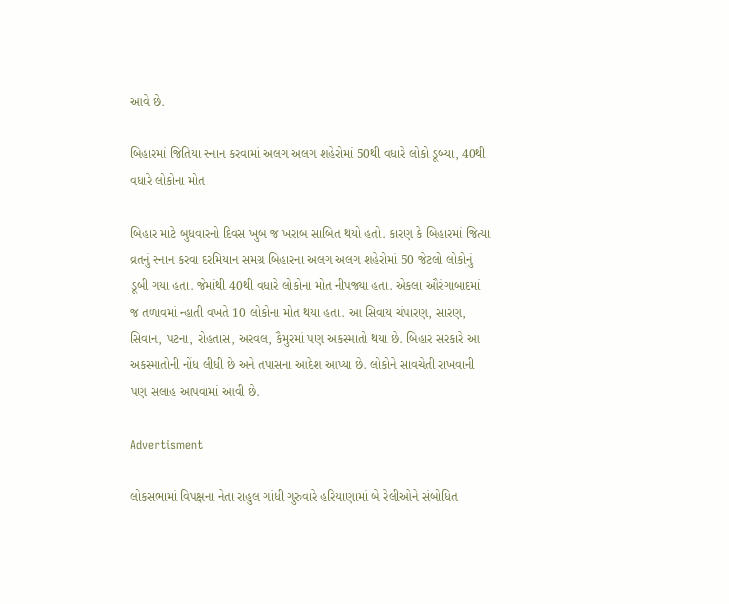આવે છે.

બિહારમાં જિતિયા સ્નાન કરવામાં અલગ અલગ શહેરોમાં 50થી વધારે લોકો ડૂબ્યા, 40થી વધારે લોકોના મોત

બિહાર માટે બુધવારનો દિવસ ખુબ જ ખરાબ સાબિત થયો હતો. કારણ કે બિહારમાં જિત્યા વ્રતનું સ્નાન કરવા દરમિયાન સમગ્ર બિહારના અલગ અલગ શહેરોમાં 50 જેટલો લોકોનું ડૂબી ગયા હતા. જેમાંથી 40થી વધારે લોકોના મોત નીપજ્યા હતા. એકલા ઔરંગાબાદમાં જ તળાવમાં ન્હાતી વખતે 10 લોકોના મોત થયા હતા. આ સિવાય ચંપારણ, સારણ, સિવાન, પટના, રોહતાસ, અરવલ, કૈમુરમાં પણ અકસ્માતો થયા છે. બિહાર સરકારે આ અકસ્માતોની નોંધ લીધી છે અને તપાસના આદેશ આપ્યા છે. લોકોને સાવચેતી રાખવાની પણ સલાહ આપવામાં આવી છે.

Advertisment

લોકસભામાં વિપક્ષના નેતા રાહુલ ગાંધી ગુરુવારે હરિયાણામાં બે રેલીઓને સંબોધિત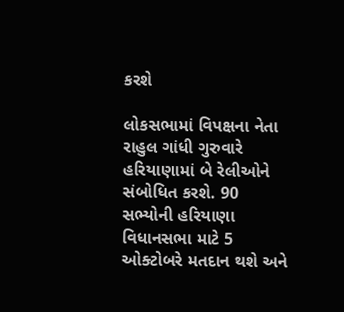કરશે

લોકસભામાં વિપક્ષના નેતા રાહુલ ગાંધી ગુરુવારે હરિયાણામાં બે રેલીઓને સંબોધિત કરશે. 90 સભ્યોની હરિયાણા વિધાનસભા માટે 5 ઓક્ટોબરે મતદાન થશે અને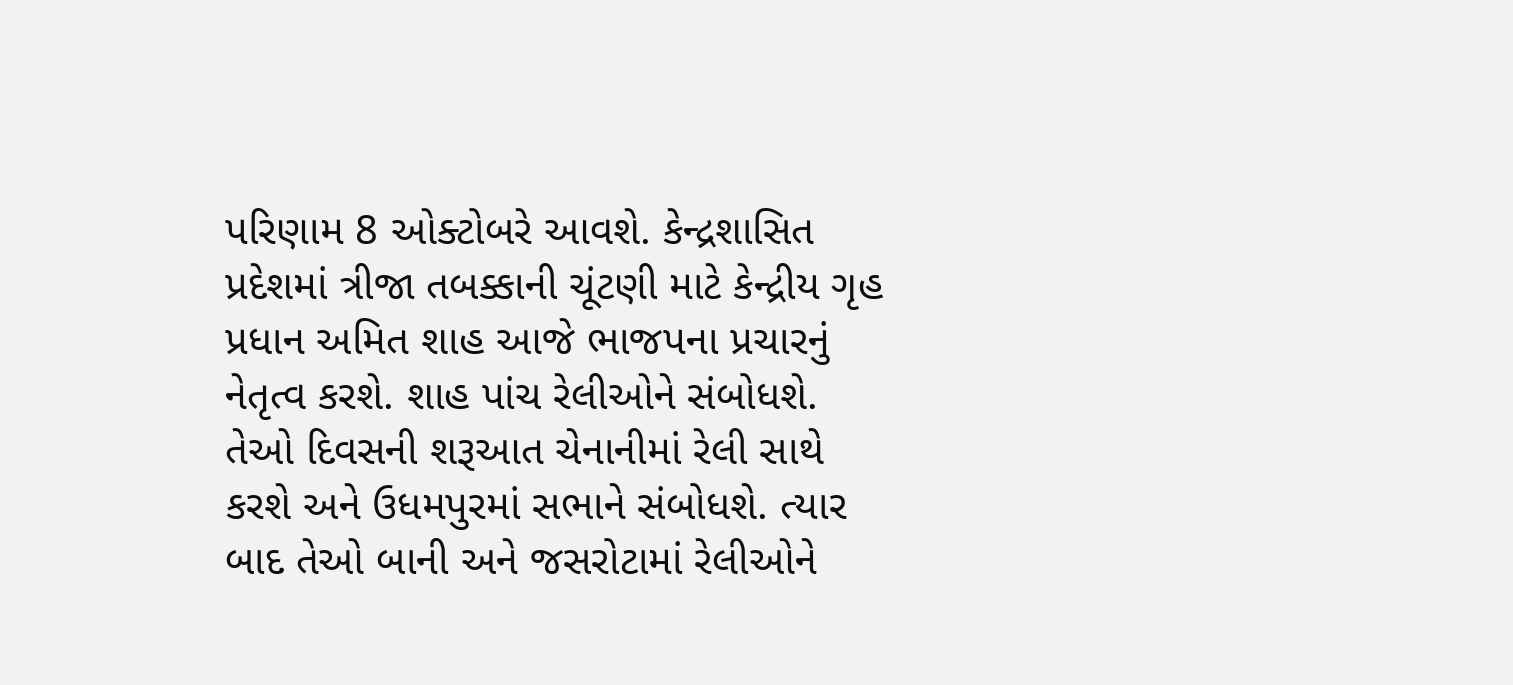પરિણામ 8 ઓક્ટોબરે આવશે. કેન્દ્રશાસિત પ્રદેશમાં ત્રીજા તબક્કાની ચૂંટણી માટે કેન્દ્રીય ગૃહ પ્રધાન અમિત શાહ આજે ભાજપના પ્રચારનું નેતૃત્વ કરશે. શાહ પાંચ રેલીઓને સંબોધશે. તેઓ દિવસની શરૂઆત ચેનાનીમાં રેલી સાથે કરશે અને ઉધમપુરમાં સભાને સંબોધશે. ત્યાર બાદ તેઓ બાની અને જસરોટામાં રેલીઓને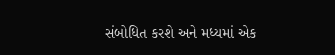સંબોધિત કરશે અને મધ્યમાં એક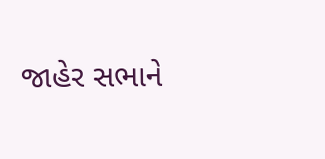જાહેર સભાને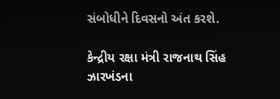સંબોધીને દિવસનો અંત કરશે.

કેન્દ્રીય રક્ષા મંત્રી રાજનાથ સિંહ ઝારખંડના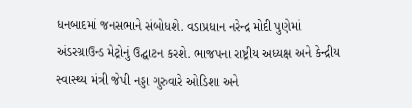ધનબાદમાં જનસભાને સંબોધશે. વડાપ્રધાન નરેન્દ્ર મોદી પુણેમાં અંડરગ્રાઉન્ડ મેટ્રોનું ઉદ્ઘાટન કરશે. ભાજપના રાષ્ટ્રીય અધ્યક્ષ અને કેન્દ્રીય સ્વાસ્થ્ય મંત્રી જેપી નડ્ડા ગુરુવારે ઓડિશા અને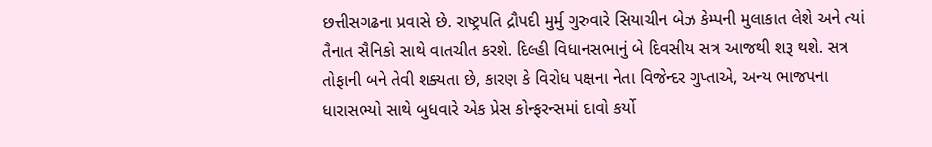છત્તીસગઢના પ્રવાસે છે. રાષ્ટ્રપતિ દ્રૌપદી મુર્મુ ગુરુવારે સિયાચીન બેઝ કેમ્પની મુલાકાત લેશે અને ત્યાં તૈનાત સૈનિકો સાથે વાતચીત કરશે. દિલ્હી વિધાનસભાનું બે દિવસીય સત્ર આજથી શરૂ થશે. સત્ર તોફાની બને તેવી શક્યતા છે, કારણ કે વિરોધ પક્ષના નેતા વિજેન્દર ગુપ્તાએ, અન્ય ભાજપના ધારાસભ્યો સાથે બુધવારે એક પ્રેસ કોન્ફરન્સમાં દાવો કર્યો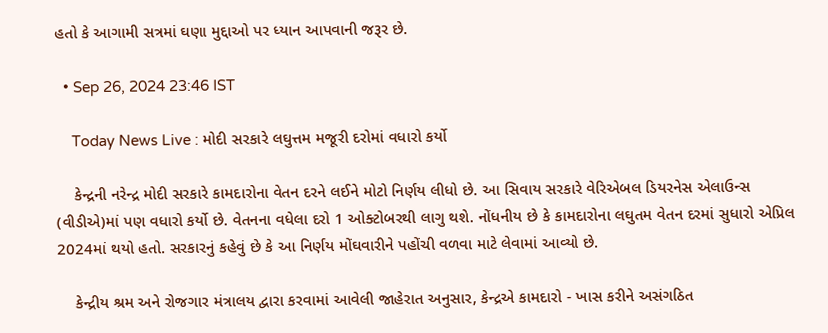હતો કે આગામી સત્રમાં ઘણા મુદ્દાઓ પર ધ્યાન આપવાની જરૂર છે.

  • Sep 26, 2024 23:46 IST

    Today News Live : મોદી સરકારે લઘુત્તમ મજૂરી દરોમાં વધારો કર્યો

    કેન્દ્રની નરેન્દ્ર મોદી સરકારે કામદારોના વેતન દરને લઈને મોટો નિર્ણય લીધો છે. આ સિવાય સરકારે વેરિએબલ ડિયરનેસ એલાઉન્સ (વીડીએ)માં પણ વધારો કર્યો છે. વેતનના વધેલા દરો 1 ઓક્ટોબરથી લાગુ થશે. નોંધનીય છે કે કામદારોના લઘુતમ વેતન દરમાં સુધારો એપ્રિલ 2024માં થયો હતો. સરકારનું કહેવું છે કે આ નિર્ણય મોંઘવારીને પહોંચી વળવા માટે લેવામાં આવ્યો છે.

    કેન્દ્રીય શ્રમ અને રોજગાર મંત્રાલય દ્વારા કરવામાં આવેલી જાહેરાત અનુસાર, કેન્દ્રએ કામદારો - ખાસ કરીને અસંગઠિત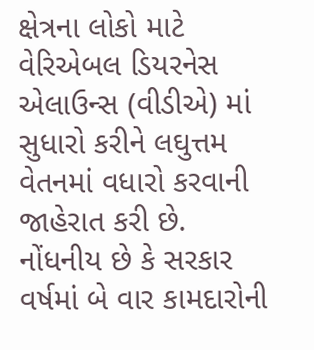ક્ષેત્રના લોકો માટે વેરિએબલ ડિયરનેસ એલાઉન્સ (વીડીએ) માં સુધારો કરીને લઘુત્તમ વેતનમાં વધારો કરવાની જાહેરાત કરી છે. નોંધનીય છે કે સરકાર વર્ષમાં બે વાર કામદારોની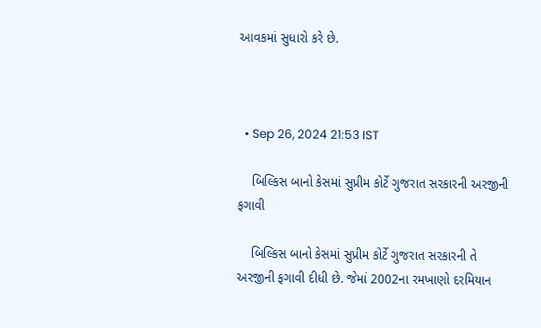આવકમાં સુધારો કરે છે.



  • Sep 26, 2024 21:53 IST

    બિલ્કિસ બાનો કેસમાં સુપ્રીમ કોર્ટે ગુજરાત સરકારની અરજીની ફગાવી

    બિલ્કિસ બાનો કેસમાં સુપ્રીમ કોર્ટે ગુજરાત સરકારની તે અરજીની ફગાવી દીધી છે. જેમાં 2002ના રમખાણો દરમિયાન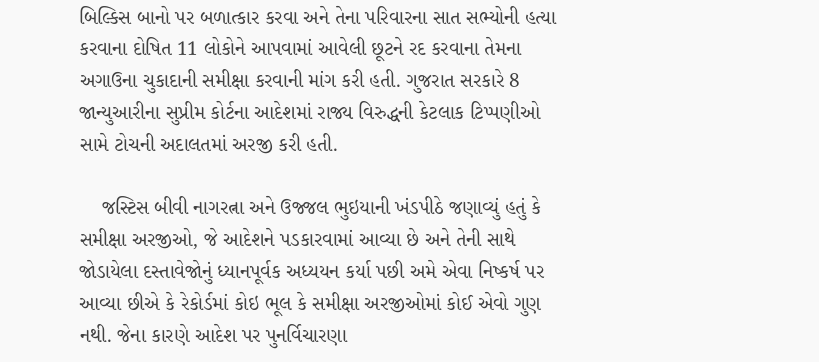બિલ્કિસ બાનો પર બળાત્કાર કરવા અને તેના પરિવારના સાત સભ્યોની હત્યા કરવાના દોષિત 11 લોકોને આપવામાં આવેલી છૂટને રદ કરવાના તેમના અગાઉના ચુકાદાની સમીક્ષા કરવાની માંગ કરી હતી. ગુજરાત સરકારે 8 જાન્યુઆરીના સુપ્રીમ કોર્ટના આદેશમાં રાજ્ય વિરુદ્ધની કેટલાક ટિપ્પણીઓ સામે ટોચની અદાલતમાં અરજી કરી હતી.

    જસ્ટિસ બીવી નાગરત્ના અને ઉજ્જલ ભુઇયાની ખંડપીઠે જણાવ્યું હતું કે સમીક્ષા અરજીઓ, જે આદેશને પડકારવામાં આવ્યા છે અને તેની સાથે જોડાયેલા દસ્તાવેજોનું ધ્યાનપૂર્વક અધ્યયન કર્યા પછી અમે એવા નિષ્કર્ષ પર આવ્યા છીએ કે રેકોર્ડમાં કોઇ ભૂલ કે સમીક્ષા અરજીઓમાં કોઈ એવો ગુણ નથી. જેના કારણે આદેશ પર પુનર્વિચારણા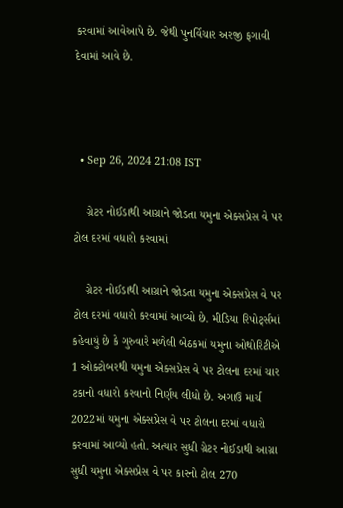કરવામાં આવેઆપે છે. જેથી પુનર્વિચાર અરજી ફગાવી દેવામાં આવે છે.



  • Sep 26, 2024 21:08 IST

    ગ્રેટર નોઈડાથી આગ્રાને જોડતા યમુના એક્સપ્રેસ વે પર ટોલ દરમાં વધારો કરવામાં

    ગ્રેટર નોઈડાથી આગ્રાને જોડતા યમુના એક્સપ્રેસ વે પર ટોલ દરમાં વધારો કરવામાં આવ્યો છે. મીડિયા રિપોર્ટ્સમાં કહેવાયું છે કે ગુરુવારે મળેલી બેઠકમાં યમુના ઓથોરિટીએ 1 ઓક્ટોબરથી યમુના એક્સપ્રેસ વે પર ટોલના દરમાં ચાર ટકાનો વધારો કરવાનો નિર્ણય લીધો છે. અગાઉ માર્ચ 2022માં યમુના એક્સપ્રેસ વે પર ટોલના દરમાં વધારો કરવામાં આવ્યો હતો. અત્યાર સુધી ગ્રેટર નોઈડાથી આગ્રા સુધી યમુના એક્સપ્રેસ વે પર કારનો ટોલ 270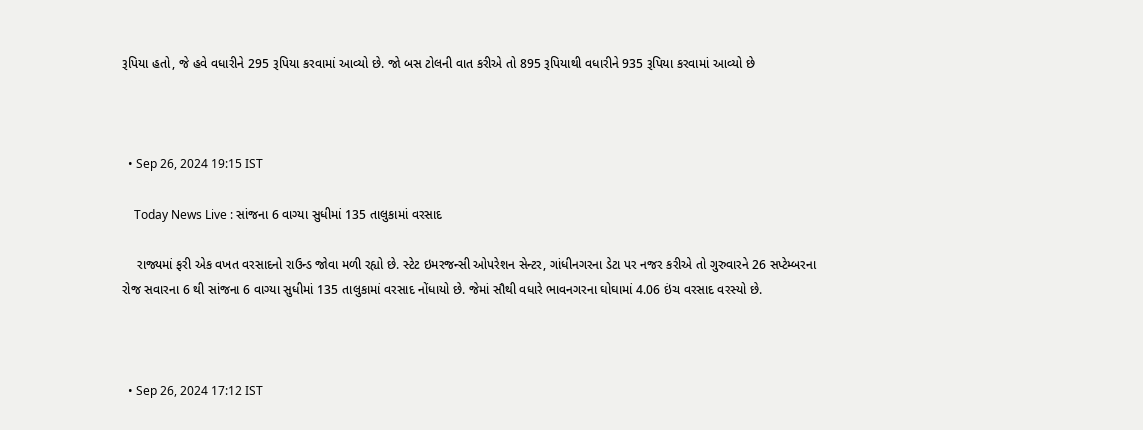રૂપિયા હતો, જે હવે વધારીને 295 રૂપિયા કરવામાં આવ્યો છે. જો બસ ટોલની વાત કરીએ તો 895 રૂપિયાથી વધારીને 935 રૂપિયા કરવામાં આવ્યો છે



  • Sep 26, 2024 19:15 IST

    Today News Live : સાંજના 6 વાગ્યા સુધીમાં 135 તાલુકામાં વરસાદ

    રાજ્યમાં ફરી એક વખત વરસાદનો રાઉન્ડ જોવા મળી રહ્યો છે. સ્ટેટ ઇમરજન્સી ઓપરેશન સેન્ટર, ગાંધીનગરના ડેટા પર નજર કરીએ તો ગુરુવારને 26 સપ્ટેમ્બરના રોજ સવારના 6 થી સાંજના 6 વાગ્યા સુધીમાં 135 તાલુકામાં વરસાદ નોંધાયો છે. જેમાં સૌથી વધારે ભાવનગરના ઘોઘામાં 4.06 ઇંચ વરસાદ વરસ્યો છે.



  • Sep 26, 2024 17:12 IST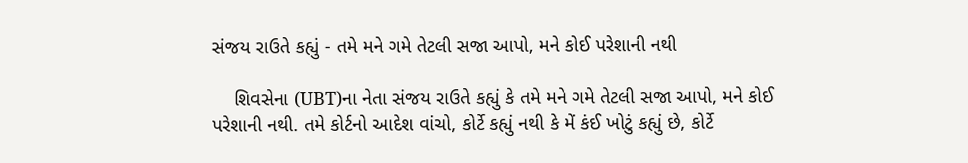સંજય રાઉતે કહ્યું - તમે મને ગમે તેટલી સજા આપો, મને કોઈ પરેશાની નથી

    શિવસેના (UBT)ના નેતા સંજય રાઉતે કહ્યું કે તમે મને ગમે તેટલી સજા આપો, મને કોઈ પરેશાની નથી. તમે કોર્ટનો આદેશ વાંચો, કોર્ટે કહ્યું નથી કે મેં કંઈ ખોટું કહ્યું છે, કોર્ટે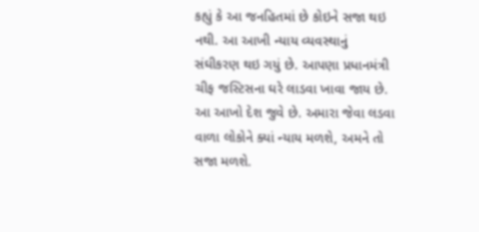કહ્યું કે આ જનહિતમાં છે કોઇને સજા થઇ નથી. આ આખી ન્યાય વ્યવસ્થાનું સંઘીકરણ થઇ ગયું છે. આપણા પ્રધાનમંત્રી ચીફ જસ્ટિસના ઘરે લાડવા ખાવા જાય છે. આ આખો દેશ જુવે છે. અમારા જેવા લડવા વાળા લોકોને ક્યાં ન્યાય મળશે, અમને તો સજા મળશે.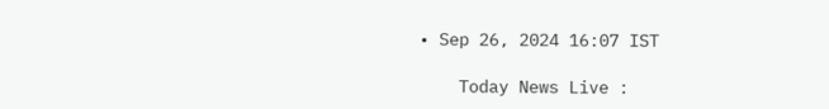• Sep 26, 2024 16:07 IST

    Today News Live :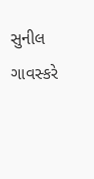સુનીલ ગાવસ્કરે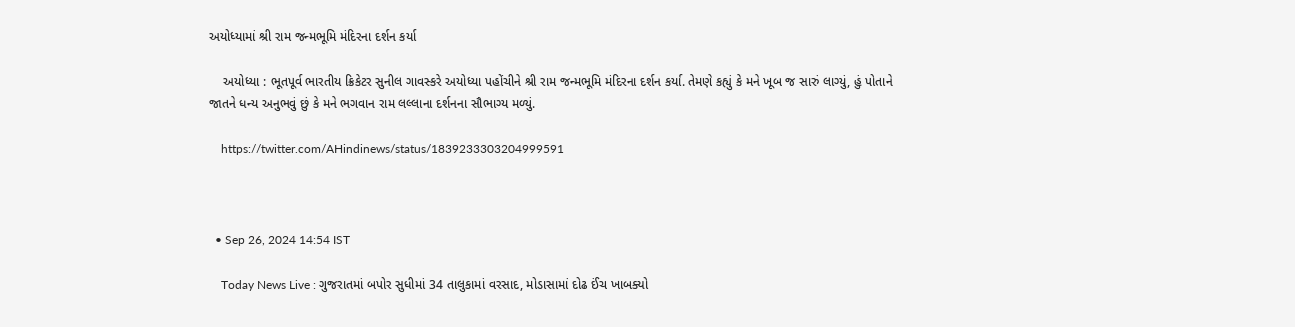અયોધ્યામાં શ્રી રામ જન્મભૂમિ મંદિરના દર્શન કર્યા

    અયોધ્યા : ભૂતપૂર્વ ભારતીય ક્રિકેટર સુનીલ ગાવસ્કરે અયોધ્યા પહોંચીને શ્રી રામ જન્મભૂમિ મંદિરના દર્શન કર્યા. તેમણે કહ્યું કે મને ખૂબ જ સારું લાગ્યું, હું પોતાને જાતને ધન્ય અનુભવું છું કે મને ભગવાન રામ લલ્લાના દર્શનના સૌભાગ્ય મળ્યું.

    https://twitter.com/AHindinews/status/1839233303204999591



  • Sep 26, 2024 14:54 IST

    Today News Live : ગુજરાતમાં બપોર સુધીમાં 34 તાલુકામાં વરસાદ, મોડાસામાં દોઢ ઈંચ ખાબક્યો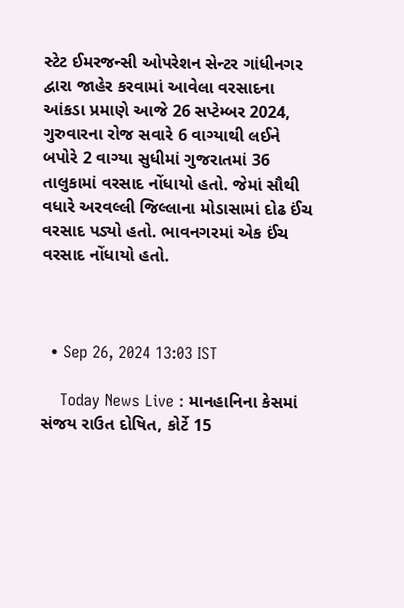સ્ટેટ ઈમરજન્સી ઓપરેશન સેન્ટર ગાંધીનગર દ્વારા જાહેર કરવામાં આવેલા વરસાદના આંકડા પ્રમાણે આજે 26 સપ્ટેમ્બર 2024, ગુરુવારના રોજ સવારે 6 વાગ્યાથી લઈને બપોરે 2 વાગ્યા સુધીમાં ગુજરાતમાં 36 તાલુકામાં વરસાદ નોંધાયો હતો. જેમાં સૌથી વધારે અરવલ્લી જિલ્લાના મોડાસામાં દોઢ ઈંચ વરસાદ પડ્યો હતો. ભાવનગરમાં એક ઈંચ વરસાદ નોંધાયો હતો.



  • Sep 26, 2024 13:03 IST

    Today News Live : માનહાનિના કેસમાં સંજય રાઉત દોષિત, કોર્ટે 15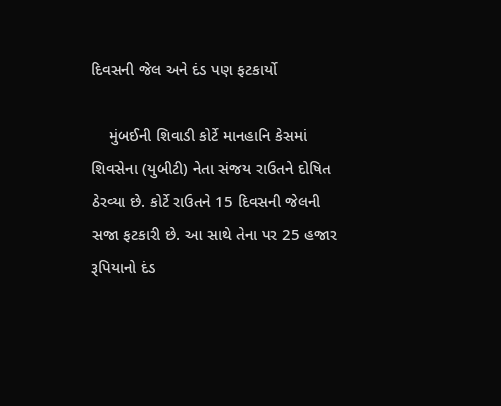દિવસની જેલ અને દંડ પણ ફટકાર્યો

    મુંબઈની શિવાડી કોર્ટે માનહાનિ કેસમાં શિવસેના (યુબીટી) નેતા સંજય રાઉતને દોષિત ઠેરવ્યા છે. કોર્ટે રાઉતને 15 દિવસની જેલની સજા ફટકારી છે. આ સાથે તેના પર 25 હજાર રૂપિયાનો દંડ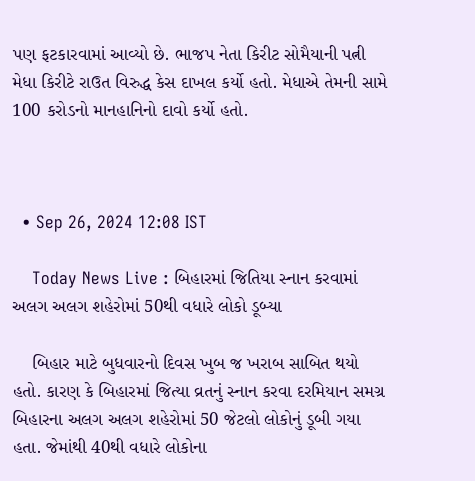પણ ફટકારવામાં આવ્યો છે. ભાજપ નેતા કિરીટ સોમૈયાની પત્ની મેધા કિરીટે રાઉત વિરુદ્ધ કેસ દાખલ કર્યો હતો. મેધાએ તેમની સામે 100 કરોડનો માનહાનિનો દાવો કર્યો હતો.



  • Sep 26, 2024 12:08 IST

    Today News Live : બિહારમાં જિતિયા સ્નાન કરવામાં અલગ અલગ શહેરોમાં 50થી વધારે લોકો ડૂબ્યા

    બિહાર માટે બુધવારનો દિવસ ખુબ જ ખરાબ સાબિત થયો હતો. કારણ કે બિહારમાં જિત્યા વ્રતનું સ્નાન કરવા દરમિયાન સમગ્ર બિહારના અલગ અલગ શહેરોમાં 50 જેટલો લોકોનું ડૂબી ગયા હતા. જેમાંથી 40થી વધારે લોકોના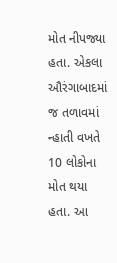મોત નીપજ્યા હતા. એકલા ઔરંગાબાદમાં જ તળાવમાં ન્હાતી વખતે 10 લોકોના મોત થયા હતા. આ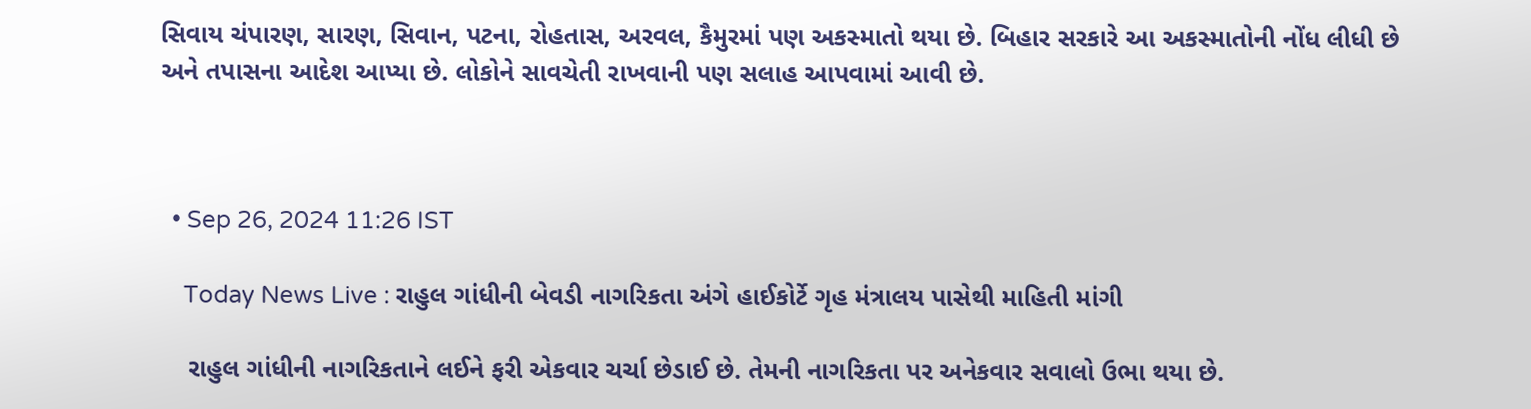સિવાય ચંપારણ, સારણ, સિવાન, પટના, રોહતાસ, અરવલ, કૈમુરમાં પણ અકસ્માતો થયા છે. બિહાર સરકારે આ અકસ્માતોની નોંધ લીધી છે અને તપાસના આદેશ આપ્યા છે. લોકોને સાવચેતી રાખવાની પણ સલાહ આપવામાં આવી છે.



  • Sep 26, 2024 11:26 IST

    Today News Live : રાહુલ ગાંધીની બેવડી નાગરિકતા અંગે હાઈકોર્ટે ગૃહ મંત્રાલય પાસેથી માહિતી માંગી

    રાહુલ ગાંધીની નાગરિકતાને લઈને ફરી એકવાર ચર્ચા છેડાઈ છે. તેમની નાગરિકતા પર અનેકવાર સવાલો ઉભા થયા છે.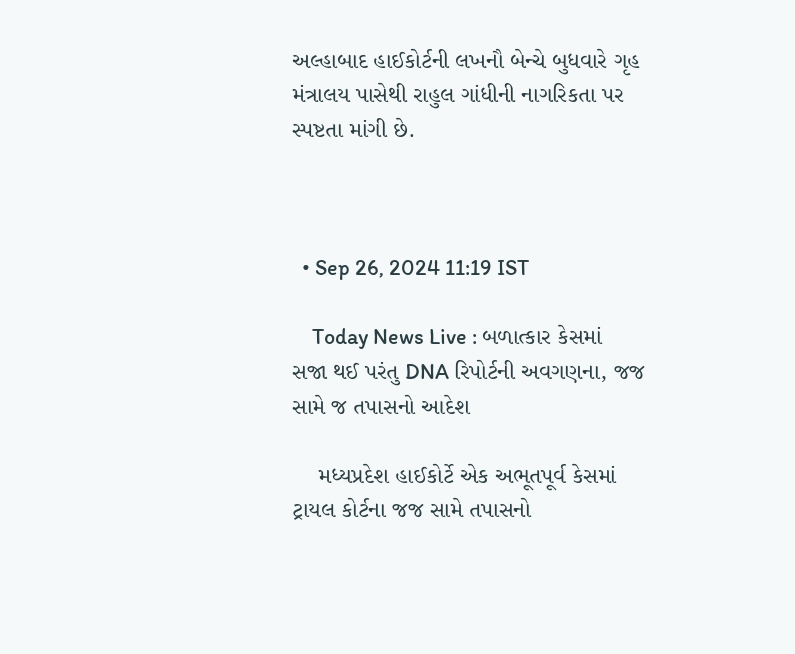અલ્હાબાદ હાઈકોર્ટની લખનૌ બેન્ચે બુધવારે ગૃહ મંત્રાલય પાસેથી રાહુલ ગાંધીની નાગરિકતા પર સ્પષ્ટતા માંગી છે.



  • Sep 26, 2024 11:19 IST

    Today News Live : બળાત્કાર કેસમાં સજા થઈ પરંતુ DNA રિપોર્ટની અવગણના, જજ સામે જ તપાસનો આદેશ

    મધ્યપ્રદેશ હાઈકોર્ટે એક અભૂતપૂર્વ કેસમાં ટ્રાયલ કોર્ટના જજ સામે તપાસનો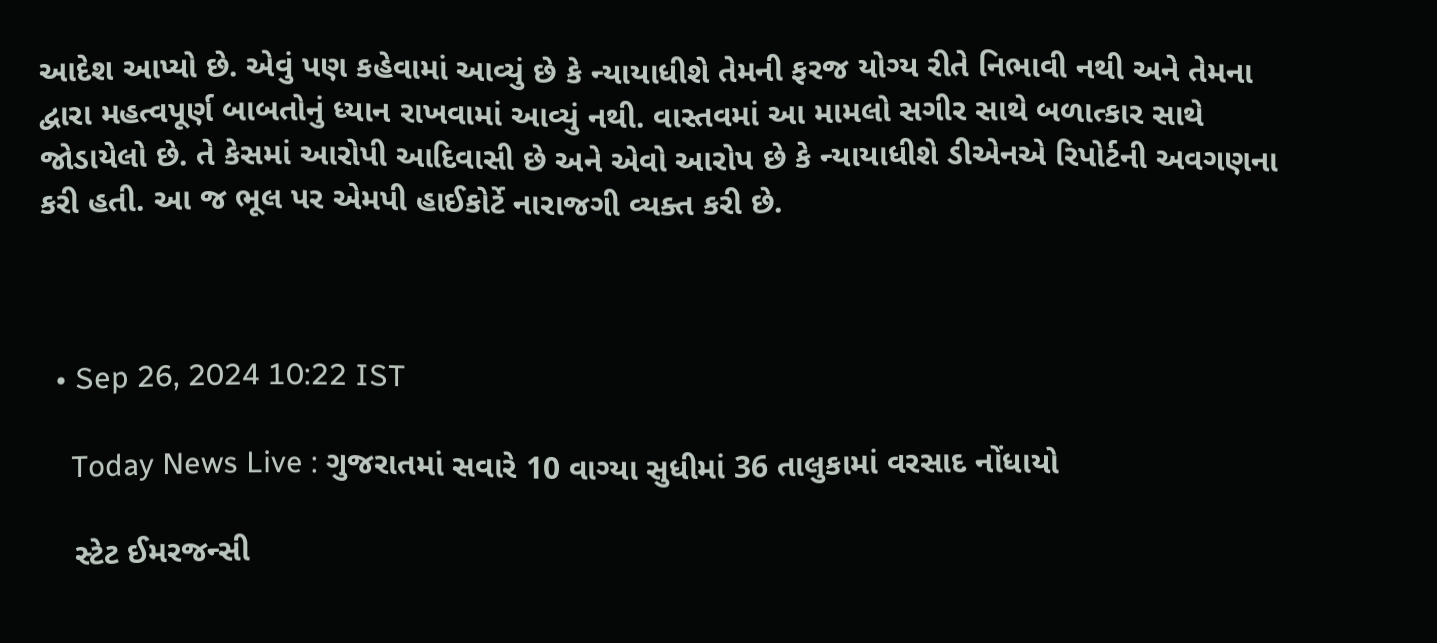આદેશ આપ્યો છે. એવું પણ કહેવામાં આવ્યું છે કે ન્યાયાધીશે તેમની ફરજ યોગ્ય રીતે નિભાવી નથી અને તેમના દ્વારા મહત્વપૂર્ણ બાબતોનું ધ્યાન રાખવામાં આવ્યું નથી. વાસ્તવમાં આ મામલો સગીર સાથે બળાત્કાર સાથે જોડાયેલો છે. તે કેસમાં આરોપી આદિવાસી છે અને એવો આરોપ છે કે ન્યાયાધીશે ડીએનએ રિપોર્ટની અવગણના કરી હતી. આ જ ભૂલ પર એમપી હાઈકોર્ટે નારાજગી વ્યક્ત કરી છે.



  • Sep 26, 2024 10:22 IST

    Today News Live : ગુજરાતમાં સવારે 10 વાગ્યા સુધીમાં 36 તાલુકામાં વરસાદ નોંધાયો

    સ્ટેટ ઈમરજન્સી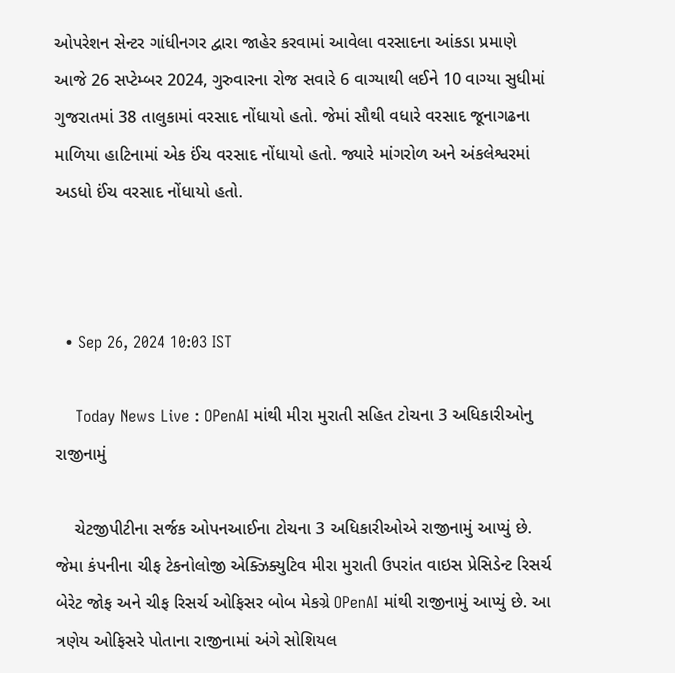ઓપરેશન સેન્ટર ગાંધીનગર દ્વારા જાહેર કરવામાં આવેલા વરસાદના આંકડા પ્રમાણે આજે 26 સપ્ટેમ્બર 2024, ગુરુવારના રોજ સવારે 6 વાગ્યાથી લઈને 10 વાગ્યા સુધીમાં ગુજરાતમાં 38 તાલુકામાં વરસાદ નોંધાયો હતો. જેમાં સૌથી વધારે વરસાદ જૂનાગઢના માળિયા હાટિનામાં એક ઈંચ વરસાદ નોંધાયો હતો. જ્યારે માંગરોળ અને અંકલેશ્વરમાં અડધો ઈંચ વરસાદ નોંધાયો હતો.



  • Sep 26, 2024 10:03 IST

    Today News Live : OPenAI માંથી મીરા મુરાતી સહિત ટોચના 3 અધિકારીઓનુ રાજીનામું

    ચેટજીપીટીના સર્જક ઓપનઆઈના ટોચના 3 અધિકારીઓએ રાજીનામું આપ્યું છે. જેમા કંપનીના ચીફ ટેકનોલોજી એક્ઝિક્યુટિવ મીરા મુરાતી ઉપરાંત વાઇસ પ્રેસિડેન્ટ રિસર્ચ બેરેટ જોફ અને ચીફ રિસર્ચ ઓફિસર બોબ મેકગ્રે OPenAI માંથી રાજીનામું આપ્યું છે. આ ત્રણેય ઓફિસરે પોતાના રાજીનામાં અંગે સોશિયલ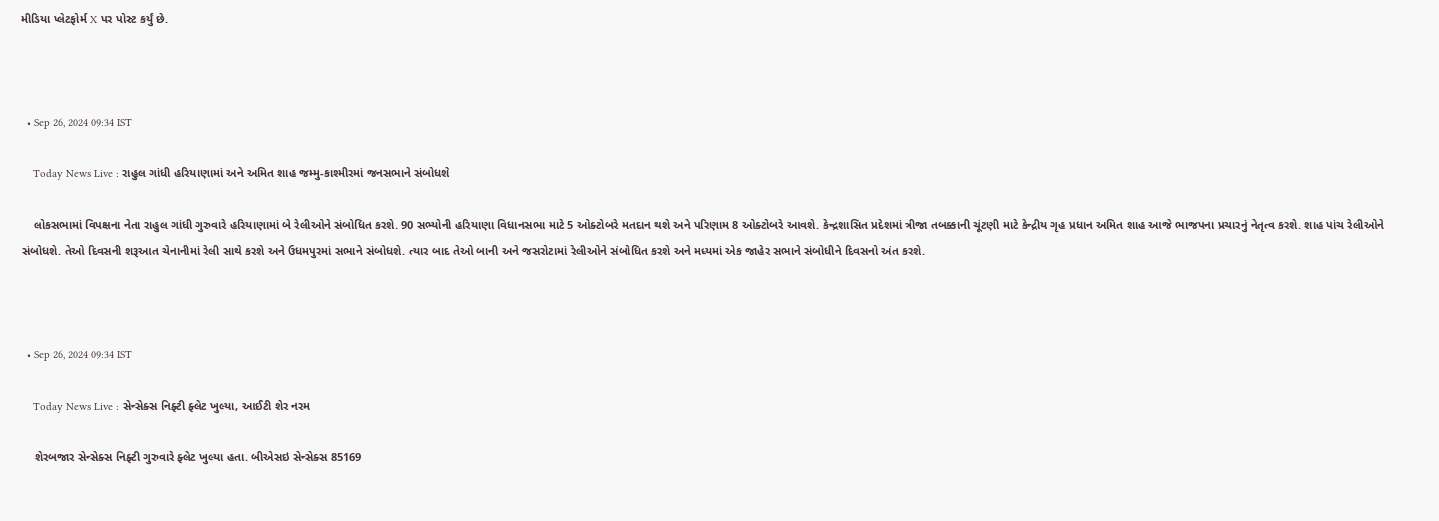મીડિયા પ્લેટફોર્મ X પર પોસ્ટ કર્યું છે.



  • Sep 26, 2024 09:34 IST

    Today News Live : રાહુલ ગાંધી હરિયાણામાં અને અમિત શાહ જમ્મુ-કાશ્મીરમાં જનસભાને સંબોધશે

    લોકસભામાં વિપક્ષના નેતા રાહુલ ગાંધી ગુરુવારે હરિયાણામાં બે રેલીઓને સંબોધિત કરશે. 90 સભ્યોની હરિયાણા વિધાનસભા માટે 5 ઓક્ટોબરે મતદાન થશે અને પરિણામ 8 ઓક્ટોબરે આવશે. કેન્દ્રશાસિત પ્રદેશમાં ત્રીજા તબક્કાની ચૂંટણી માટે કેન્દ્રીય ગૃહ પ્રધાન અમિત શાહ આજે ભાજપના પ્રચારનું નેતૃત્વ કરશે. શાહ પાંચ રેલીઓને સંબોધશે. તેઓ દિવસની શરૂઆત ચેનાનીમાં રેલી સાથે કરશે અને ઉધમપુરમાં સભાને સંબોધશે. ત્યાર બાદ તેઓ બાની અને જસરોટામાં રેલીઓને સંબોધિત કરશે અને મધ્યમાં એક જાહેર સભાને સંબોધીને દિવસનો અંત કરશે.



  • Sep 26, 2024 09:34 IST

    Today News Live : સેન્સેક્સ નિફ્ટી ફ્લેટ ખુલ્યા, આઈટી શેર નરમ

    શેરબજાર સેન્સેક્સ નિફ્ટી ગુરુવારે ફ્લેટ ખુલ્યા હતા. બીએસઇ સેન્સેક્સ 85169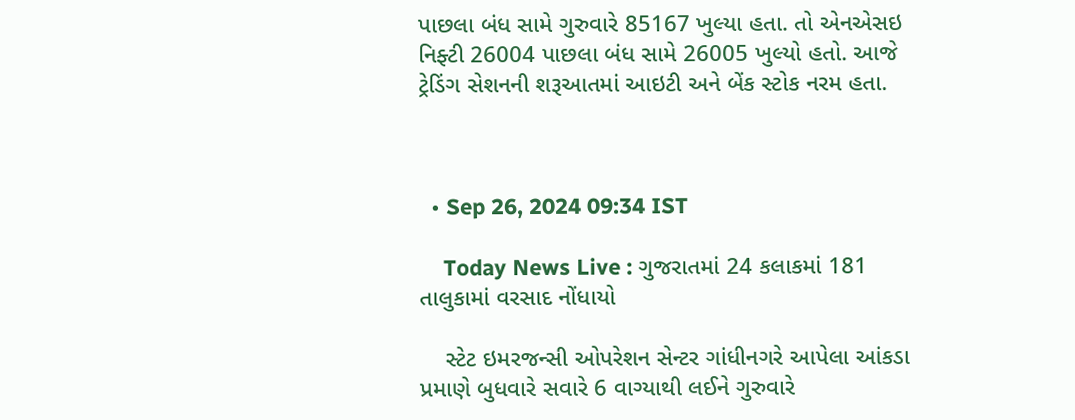પાછલા બંધ સામે ગુરુવારે 85167 ખુલ્યા હતા. તો એનએસઇ નિફ્ટી 26004 પાછલા બંધ સામે 26005 ખુલ્યો હતો. આજે ટ્રેડિંગ સેશનની શરૂઆતમાં આઇટી અને બેંક સ્ટોક નરમ હતા.



  • Sep 26, 2024 09:34 IST

    Today News Live : ગુજરાતમાં 24 કલાકમાં 181 તાલુકામાં વરસાદ નોંધાયો

    સ્ટેટ ઇમરજન્સી ઓપરેશન સેન્ટર ગાંધીનગરે આપેલા આંકડા પ્રમાણે બુધવારે સવારે 6 વાગ્યાથી લઈને ગુરુવારે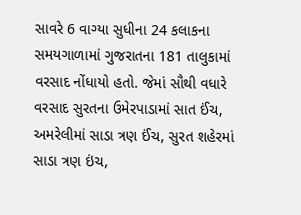સાવરે 6 વાગ્યા સુધીના 24 કલાકના સમયગાળામાં ગુજરાતના 181 તાલુકામાં વરસાદ નોંધાયો હતો. જેમાં સૌથી વધારે વરસાદ સુરતના ઉમેરપાડામાં સાત ઈંચ, અમરેલીમાં સાડા ત્રણ ઈંચ, સુરત શહેરમાં સાડા ત્રણ ઇંચ,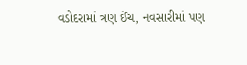વડોદરામાં ત્રણ ઈંચ, નવસારીમાં પણ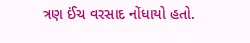ત્રણ ઈંચ વરસાદ નોંધાયો હતો.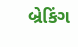બ્રેકિંગ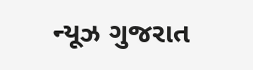ન્યૂઝ ગુજરાત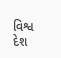વિશ્વ દેશ